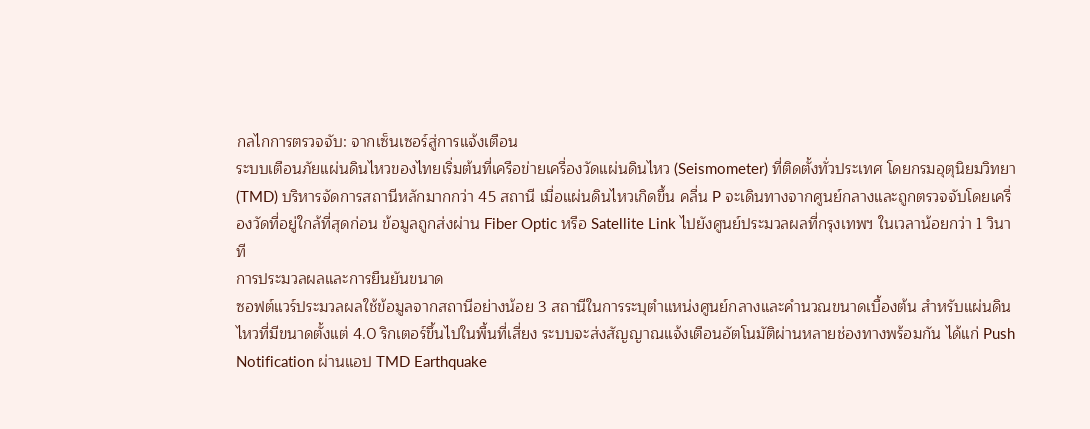กลไกการตรวจจับ: จากเซ็นเซอร์สู่การแจ้งเตือน
ระบบเตือนภัยแผ่นดินไหวของไทยเริ่มต้นที่เครือข่ายเครื่องวัดแผ่นดินไหว (Seismometer) ที่ติดตั้งทั่วประเทศ โดยกรมอุตุนิยมวิทยา (TMD) บริหารจัดการสถานีหลักมากกว่า 45 สถานี เมื่อแผ่นดินไหวเกิดขึ้น คลื่น P จะเดินทางจากศูนย์กลางและถูกตรวจจับโดยเครื่องวัดที่อยู่ใกล้ที่สุดก่อน ข้อมูลถูกส่งผ่าน Fiber Optic หรือ Satellite Link ไปยังศูนย์ประมวลผลที่กรุงเทพฯ ในเวลาน้อยกว่า 1 วินาที
การประมวลผลและการยืนยันขนาด
ซอฟต์แวร์ประมวลผลใช้ข้อมูลจากสถานีอย่างน้อย 3 สถานีในการระบุตำแหน่งศูนย์กลางและคำนวณขนาดเบื้องต้น สำหรับแผ่นดินไหวที่มีขนาดตั้งแต่ 4.0 ริกเตอร์ขึ้นไปในพื้นที่เสี่ยง ระบบจะส่งสัญญาณแจ้งเตือนอัตโนมัติผ่านหลายช่องทางพร้อมกัน ได้แก่ Push Notification ผ่านแอป TMD Earthquake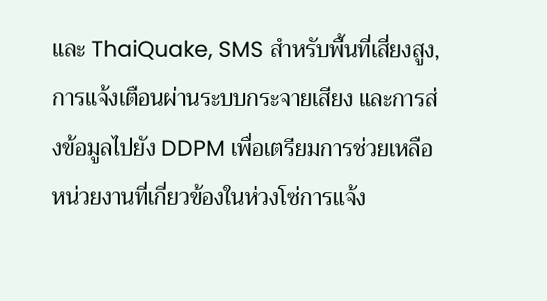และ ThaiQuake, SMS สำหรับพื้นที่เสี่ยงสูง, การแจ้งเตือนผ่านระบบกระจายเสียง และการส่งข้อมูลไปยัง DDPM เพื่อเตรียมการช่วยเหลือ
หน่วยงานที่เกี่ยวข้องในห่วงโซ่การแจ้ง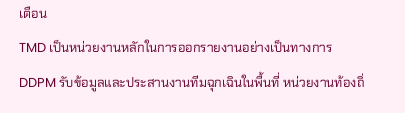เตือน
TMD เป็นหน่วยงานหลักในการออกรายงานอย่างเป็นทางการ DDPM รับข้อมูลและประสานงานทีมฉุกเฉินในพื้นที่ หน่วยงานท้องถิ่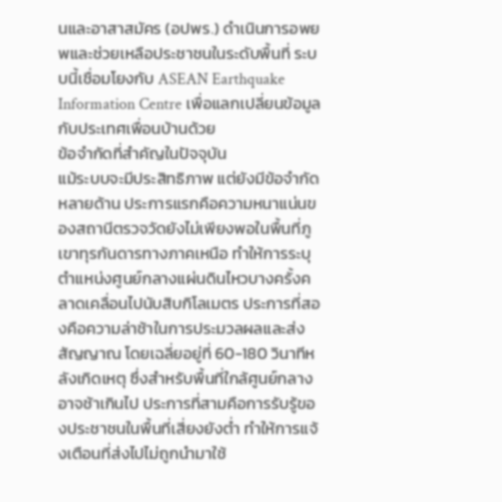นและอาสาสมัคร (อปพร.) ดำเนินการอพยพและช่วยเหลือประชาชนในระดับพื้นที่ ระบบนี้เชื่อมโยงกับ ASEAN Earthquake Information Centre เพื่อแลกเปลี่ยนข้อมูลกับประเทศเพื่อนบ้านด้วย
ข้อจำกัดที่สำคัญในปัจจุบัน
แม้ระบบจะมีประสิทธิภาพ แต่ยังมีข้อจำกัดหลายด้าน ประการแรกคือความหนาแน่นของสถานีตรวจวัดยังไม่เพียงพอในพื้นที่ภูเขาทุรกันดารทางภาคเหนือ ทำให้การระบุตำแหน่งศูนย์กลางแผ่นดินไหวบางครั้งคลาดเคลื่อนไปนับสิบกิโลเมตร ประการที่สองคือความล่าช้าในการประมวลผลและส่งสัญญาณ โดยเฉลี่ยอยู่ที่ 60-180 วินาทีหลังเกิดเหตุ ซึ่งสำหรับพื้นที่ใกล้ศูนย์กลางอาจช้าเกินไป ประการที่สามคือการรับรู้ของประชาชนในพื้นที่เสี่ยงยังต่ำ ทำให้การแจ้งเตือนที่ส่งไปไม่ถูกนำมาใช้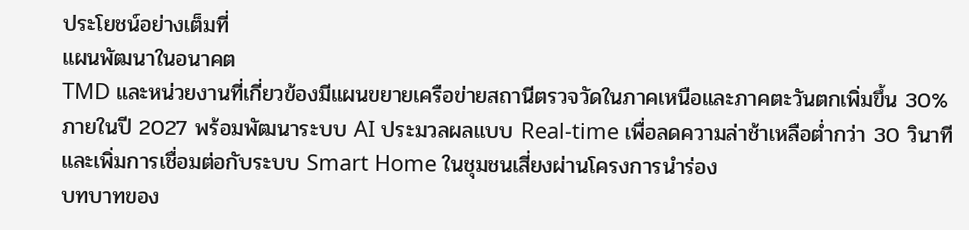ประโยชน์อย่างเต็มที่
แผนพัฒนาในอนาคต
TMD และหน่วยงานที่เกี่ยวข้องมีแผนขยายเครือข่ายสถานีตรวจวัดในภาคเหนือและภาคตะวันตกเพิ่มขึ้น 30% ภายในปี 2027 พร้อมพัฒนาระบบ AI ประมวลผลแบบ Real-time เพื่อลดความล่าช้าเหลือต่ำกว่า 30 วินาที และเพิ่มการเชื่อมต่อกับระบบ Smart Home ในชุมชนเสี่ยงผ่านโครงการนำร่อง
บทบาทของ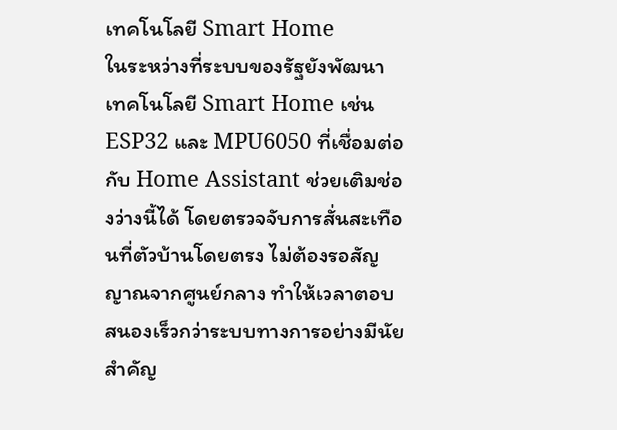เทคโนโลยี Smart Home
ในระหว่างที่ระบบของรัฐยังพัฒนา เทคโนโลยี Smart Home เช่น ESP32 และ MPU6050 ที่เชื่อมต่อกับ Home Assistant ช่วยเติมช่องว่างนี้ได้ โดยตรวจจับการสั่นสะเทือนที่ตัวบ้านโดยตรง ไม่ต้องรอสัญญาณจากศูนย์กลาง ทำให้เวลาตอบสนองเร็วกว่าระบบทางการอย่างมีนัยสำคัญ